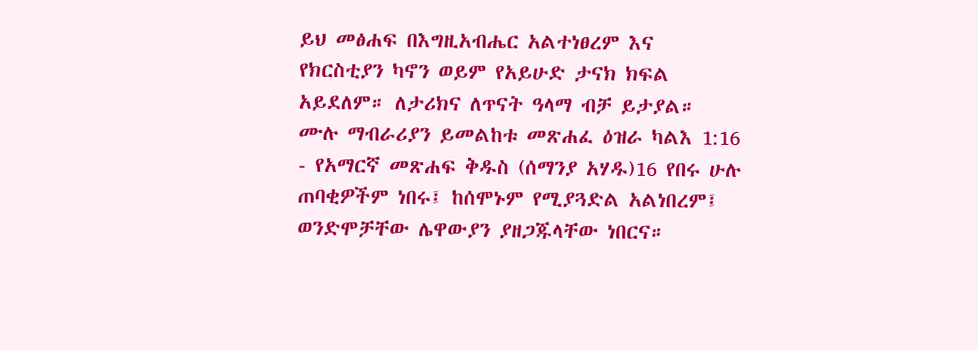ይህ መፅሐፍ በእግዚአብሔር አልተነፀረም እና የክርስቲያን ካኖን ወይም የአይሁድ ታናክ ክፍል አይደለም። ለታሪክና ለጥናት ዓላማ ብቻ ይታያል። ሙሉ ማብራሪያን ይመልከቱ መጽሐፈ ዕዝራ ካልእ 1:16 - የአማርኛ መጽሐፍ ቅዱስ (ሰማንያ አሃዱ)16 የበሩ ሁሉ ጠባቂዎችም ነበሩ፤ ከሰሞኑም የሚያጓድል አልነበረም፤ ወንድሞቻቸው ሌዋውያን ያዘጋጁላቸው ነበርና።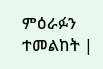ምዕራፉን ተመልከት |